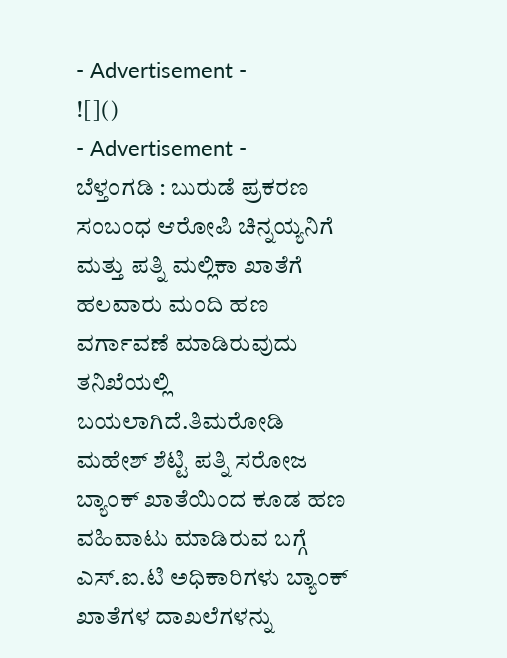- Advertisement -
![]()
- Advertisement -
ಬೆಳ್ತಂಗಡಿ : ಬುರುಡೆ ಪ್ರಕರಣ ಸಂಬಂಧ ಆರೋಪಿ ಚಿನ್ನಯ್ಯನಿಗೆ ಮತ್ತು ಪತ್ನಿ ಮಲ್ಲಿಕಾ ಖಾತೆಗೆ ಹಲವಾರು ಮಂದಿ ಹಣ ವರ್ಗಾವಣೆ ಮಾಡಿರುವುದು ತನಿಖೆಯಲ್ಲಿ ಬಯಲಾಗಿದೆ.ತಿಮರೋಡಿ ಮಹೇಶ್ ಶೆಟ್ಟಿ ಪತ್ನಿ ಸರೋಜ ಬ್ಯಾಂಕ್ ಖಾತೆಯಿಂದ ಕೂಡ ಹಣ ವಹಿವಾಟು ಮಾಡಿರುವ ಬಗ್ಗೆ ಎಸ್.ಐ.ಟಿ ಅಧಿಕಾರಿಗಳು ಬ್ಯಾಂಕ್ ಖಾತೆಗಳ ದಾಖಲೆಗಳನ್ನು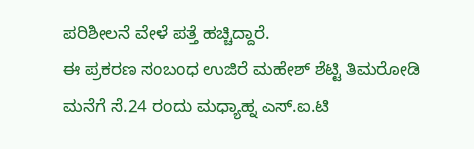ಪರಿಶೀಲನೆ ವೇಳೆ ಪತ್ತೆ ಹಚ್ಚಿದ್ದಾರೆ.
ಈ ಪ್ರಕರಣ ಸಂಬಂಧ ಉಜಿರೆ ಮಹೇಶ್ ಶೆಟ್ಟಿ ತಿಮರೋಡಿ ಮನೆಗೆ ಸೆ.24 ರಂದು ಮಧ್ಯಾಹ್ನ ಎಸ್.ಐ.ಟಿ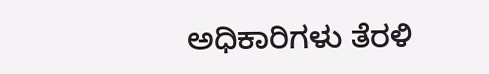ಅಧಿಕಾರಿಗಳು ತೆರಳಿ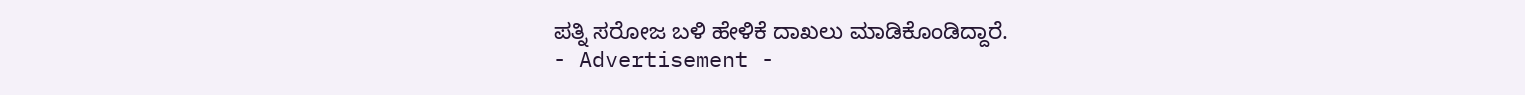ಪತ್ನಿ ಸರೋಜ ಬಳಿ ಹೇಳಿಕೆ ದಾಖಲು ಮಾಡಿಕೊಂಡಿದ್ದಾರೆ.
- Advertisement -